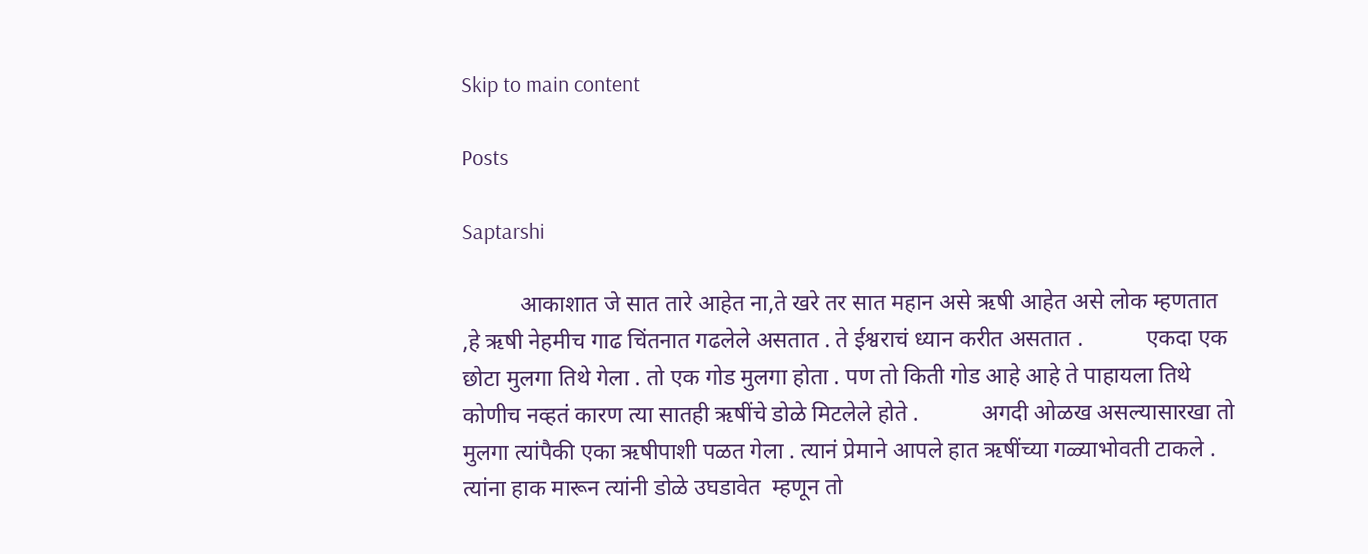Skip to main content

Posts

Saptarshi

          आकाशात जे सात तारे आहेत ना,ते खरे तर सात महान असे ऋषी आहेत असे लोक म्हणतात ,हे ऋषी नेहमीच गाढ चिंतनात गढलेले असतात . ते ईश्वराचं ध्यान करीत असतात .           एकदा एक छोटा मुलगा तिथे गेला . तो एक गोड मुलगा होता . पण तो किती गोड आहे आहे ते पाहायला तिथे कोणीच नव्हतं कारण त्या सातही ऋषींचे डोळे मिटलेले होते .           अगदी ओळख असल्यासारखा तो मुलगा त्यांपैकी एका ऋषीपाशी पळत गेला . त्यानं प्रेमाने आपले हात ऋषींच्या गळ्याभोवती टाकले . त्यांना हाक मारून त्यांनी डोळे उघडावेत  म्हणून तो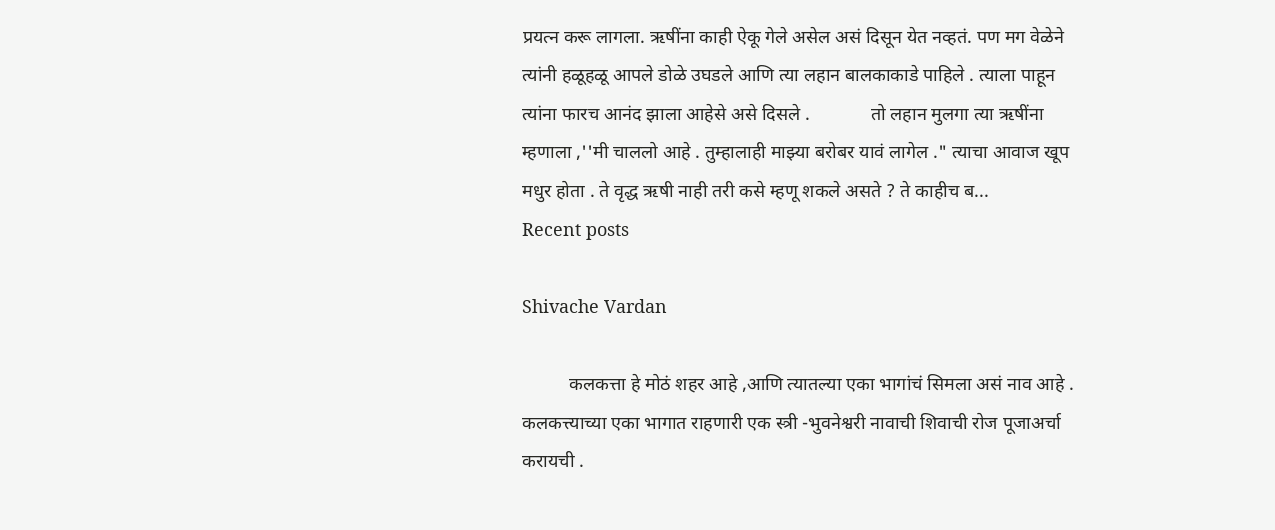प्रयत्न करू लागला. ऋषींना काही ऐकू गेले असेल असं दिसून येत नव्हतं. पण मग वेळेने त्यांनी हळूहळू आपले डोळे उघडले आणि त्या लहान बालकाकाडे पाहिले . त्याला पाहून त्यांना फारच आनंद झाला आहेसे असे दिसले .             तो लहान मुलगा त्या ऋषींना म्हणाला ,''मी चाललो आहे . तुम्हालाही माझ्या बरोबर यावं लागेल ." त्याचा आवाज खूप मधुर होता . ते वृद्ध ऋषी नाही तरी कसे म्हणू शकले असते ? ते काहीच ब...
Recent posts

Shivache Vardan

          कलकत्ता हे मोठं शहर आहे ,आणि त्यातल्या एका भागांचं सिमला असं नाव आहे . कलकत्त्याच्या एका भागात राहणारी एक स्त्री -भुवनेश्वरी नावाची शिवाची रोज पूजाअर्चा करायची .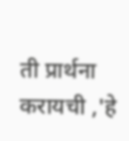ती प्रार्थना करायची ,'हे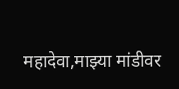महादेवा,माझ्या मांडीवर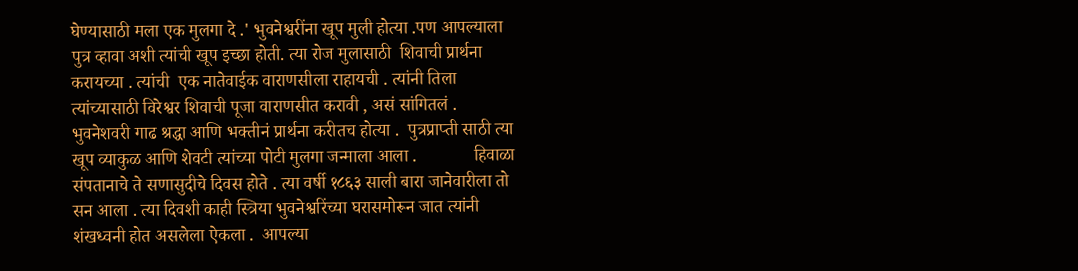घेण्यासाठी मला एक मुलगा दे .' भुवनेश्वरींना खूप मुली होत्या .पण आपल्याला पुत्र व्हावा अशी त्यांची खूप इच्छा होती. त्या रोज मुलासाठी  शिवाची प्रार्थना करायच्या . त्यांची  एक नातेवाईक वाराणसीला राहायची . त्यांनी तिला त्यांच्यासाठी विरेश्वर शिवाची पूजा वाराणसीत करावी , असं सांगितलं .           भुवनेशवरी गाढ श्रद्धा आणि भक्तीनं प्रार्थना करीतच होत्या .  पुत्रप्राप्ती साठी त्या खूप व्याकुळ आणि शेवटी त्यांच्या पोटी मुलगा जन्माला आला .             हिवाळा संपतानाचे ते सणासुदीचे दिवस होते . त्या वर्षी १८६३ साली बारा जानेवारीला तो सन आला . त्या दिवशी काही स्त्रिया भुवनेश्वरिंच्या घरासमोरून जात त्यांनी शंखध्वनी होत असलेला ऐकला .  आपल्या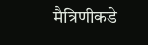मैत्रिणीकडे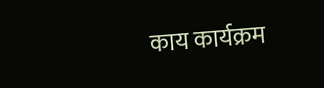काय कार्यक्रम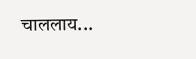चाललाय...